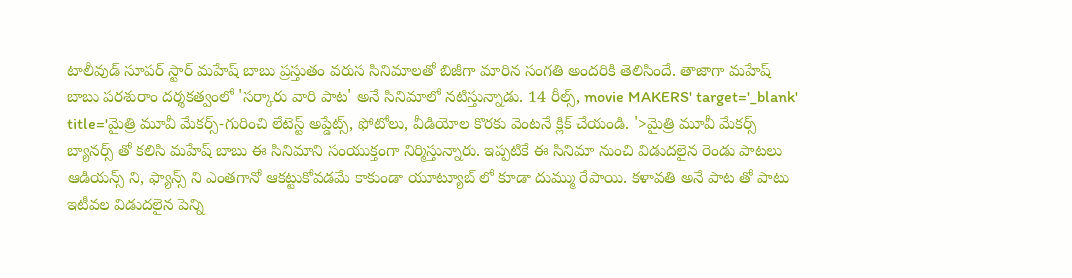టాలీవుడ్ సూపర్ స్టార్ మహేష్ బాబు ప్రస్తుతం వరుస సినిమాలతో బిజీగా మారిన సంగతి అందరికి తెలిసిందే. తాజాగా మహేష్ బాబు పరశురాం దర్శకత్వంలో 'సర్కారు వారి పాట' అనే సినిమాలో నటిస్తున్నాడు. 14 రీల్స్, movie MAKERS' target='_blank' title='మైత్రి మూవీ మేకర్స్-గురించి లేటెస్ట్ అప్డేట్స్, ఫోటోలు, వీడియోల కొరకు వెంటనే క్లిక్ చేయండి. '>మైత్రి మూవీ మేకర్స్ బ్యానర్స్ తో కలిసి మహేష్ బాబు ఈ సినిమాని సంయుక్తంగా నిర్మిస్తున్నారు. ఇప్పటికే ఈ సినిమా నుంచి విడుదలైన రెండు పాటలు ఆడియన్స్ ని, ఫ్యాన్స్ ని ఎంతగానో ఆకట్టుకోవడమే కాకుండా యూట్యూబ్ లో కూడా దుమ్ము రేపాయి. కళావతి అనే పాట తో పాటు ఇటీవల విడుదలైన పెన్ని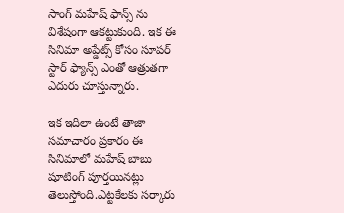సాంగ్ మహేష్ ఫాన్స్ ను విశేషంగా ఆకట్టుకుంది. ఇక ఈ సినిమా అప్డేట్స్ కోసం సూపర్ స్టార్ ఫ్యాన్స్ ఎంతో ఆత్రుతగా ఎదురు చూస్తున్నారు.

ఇక ఇదిలా ఉంటే తాజా సమాచారం ప్రకారం ఈ సినిమాలో మహేష్ బాబు షూటింగ్ పూర్తయినట్లు తెలుస్తోంది.ఎట్టకేలకు సర్కారు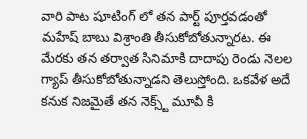వారి పాట షూటింగ్ లో తన పార్ట్ పూర్తవడంతో మహేష్ బాబు విశ్రాంతి తీసుకోబోతున్నారట. ఈ మేరకు తన తర్వాత సినిమాకి దాదాపు రెండు నెలల గ్యాప్ తీసుకోబోతున్నాడని తెలుస్తోంది. ఒకవేళ అదే కనుక నిజమైతే తన నెక్స్ట్ మూవీ కి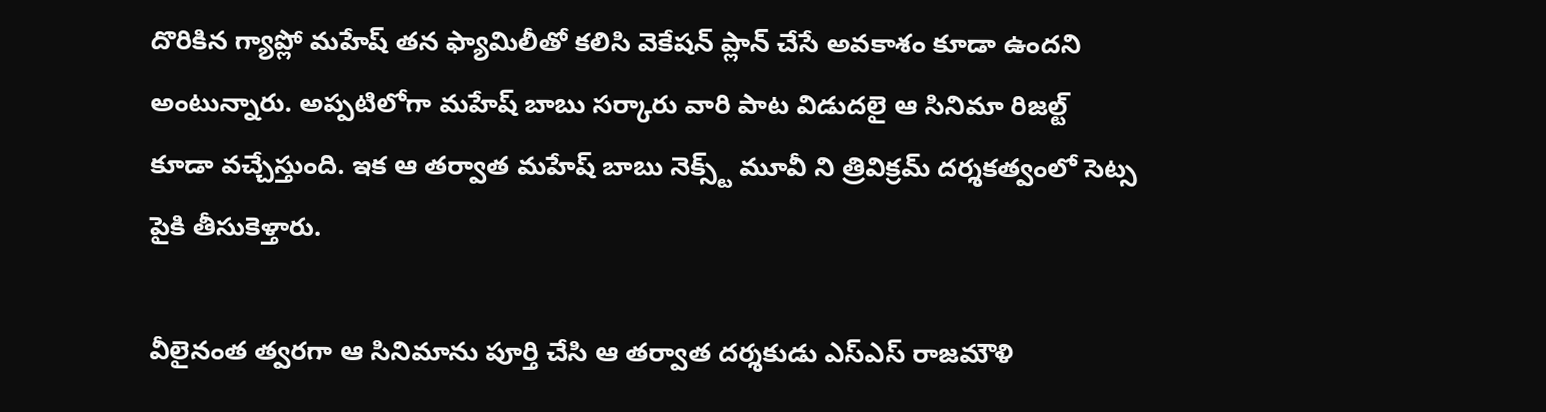దొరికిన గ్యాప్లో మహేష్ తన ఫ్యామిలీతో కలిసి వెకేషన్ ప్లాన్ చేసే అవకాశం కూడా ఉందని అంటున్నారు. అప్పటిలోగా మహేష్ బాబు సర్కారు వారి పాట విడుదలై ఆ సినిమా రిజల్ట్ కూడా వచ్చేస్తుంది. ఇక ఆ తర్వాత మహేష్ బాబు నెక్స్ట్ మూవీ ని త్రివిక్రమ్ దర్శకత్వంలో సెట్స పైకి తీసుకెళ్తారు.

వీలైనంత త్వరగా ఆ సినిమాను పూర్తి చేసి ఆ తర్వాత దర్శకుడు ఎస్ఎస్ రాజమౌళి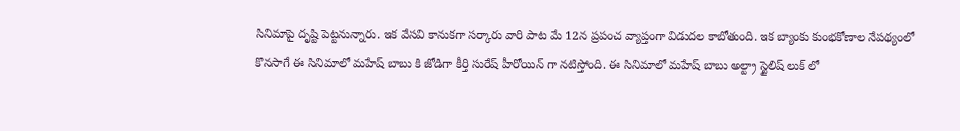సినిమాపై దృష్టి పెట్టనున్నారు. ఇక వేసవి కానుకగా సర్కారు వారి పాట మే 12న ప్రపంచ వ్యాప్తంగా విడుదల కాబోతుంది. ఇక బ్యాంకు కుంభకోణాల నేపథ్యంలో కొనసాగే ఈ సినిమాలో మహేష్ బాబు కి జోడిగా కీర్తి సురేష్ హీరోయిన్ గా నటిస్తోంది. ఈ సినిమాలో మహేష్ బాబు అల్ట్రా స్టైలిష్ లుక్ లో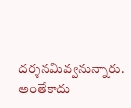దర్శనమివ్వనున్నారు. అంతేకాదు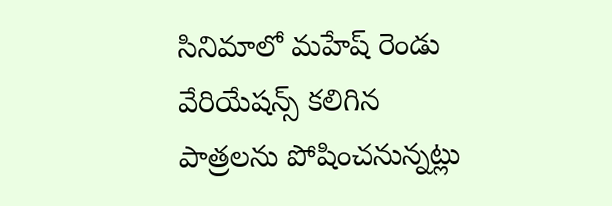సినిమాలో మహేష్ రెండు వేరియేషన్స్ కలిగిన పాత్రలను పోషించనున్నట్లు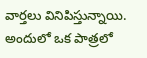వార్తలు వినిపిస్తున్నాయి. అందులో ఒక పాత్రలో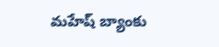మహేష్ బ్యాంకు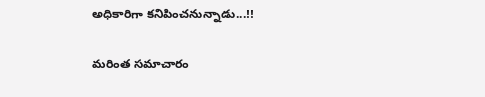అధికారిగా కనిపించనున్నాడు...!!

మరింత సమాచారం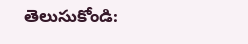తెలుసుకోండి: